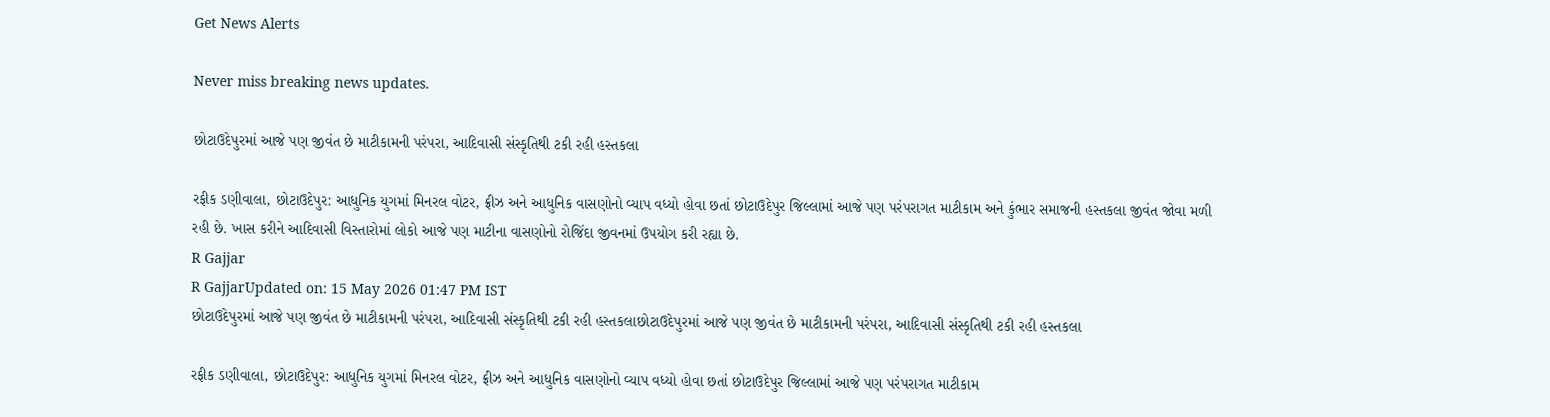Get News Alerts

Never miss breaking news updates.

છોટાઉદેપુરમાં આજે પણ જીવંત છે માટીકામની પરંપરા, આદિવાસી સંસ્કૃતિથી ટકી રહી હસ્તકલા

રફીક ડણીવાલા, છોટાઉદેપુર: આધુનિક યુગમાં મિનરલ વોટર, ફ્રીઝ અને આધુનિક વાસણોનો વ્યાપ વધ્યો હોવા છતાં છોટાઉદેપુર જિલ્લામાં આજે પણ પરંપરાગત માટીકામ અને કુંભાર સમાજની હસ્તકલા જીવંત જોવા મળી રહી છે. ખાસ કરીને આદિવાસી વિસ્તારોમાં લોકો આજે પણ માટીના વાસણોનો રોજિંદા જીવનમાં ઉપયોગ કરી રહ્યા છે.
R Gajjar
R GajjarUpdated on: 15 May 2026 01:47 PM IST
છોટાઉદેપુરમાં આજે પણ જીવંત છે માટીકામની પરંપરા, આદિવાસી સંસ્કૃતિથી ટકી રહી હસ્તકલાછોટાઉદેપુરમાં આજે પણ જીવંત છે માટીકામની પરંપરા, આદિવાસી સંસ્કૃતિથી ટકી રહી હસ્તકલા

રફીક ડણીવાલા, છોટાઉદેપુર: આધુનિક યુગમાં મિનરલ વોટર, ફ્રીઝ અને આધુનિક વાસણોનો વ્યાપ વધ્યો હોવા છતાં છોટાઉદેપુર જિલ્લામાં આજે પણ પરંપરાગત માટીકામ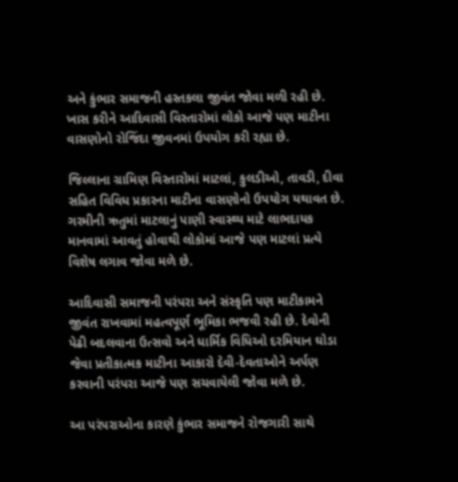અને કુંભાર સમાજની હસ્તકલા જીવંત જોવા મળી રહી છે. ખાસ કરીને આદિવાસી વિસ્તારોમાં લોકો આજે પણ માટીના વાસણોનો રોજિંદા જીવનમાં ઉપયોગ કરી રહ્યા છે.

જિલ્લાના ગ્રામિણ વિસ્તારોમાં માટલાં, કુલડીઓ, તાવડી, દીવા સહિત વિવિધ પ્રકારના માટીના વાસણોનો ઉપયોગ યથાવત છે. ગરમીની ઋતુમાં માટલાનું પાણી સ્વાસ્થ્ય માટે લાભદાયક માનવામાં આવતું હોવાથી લોકોમાં આજે પણ માટલાં પ્રત્યે વિશેષ લગાવ જોવા મળે છે.

આદિવાસી સમાજની પરંપરા અને સંસ્કૃતિ પણ માટીકામને જીવંત રાખવામાં મહત્વપૂર્ણ ભૂમિકા ભજવી રહી છે. દેવોની પેઢી બદલવાના ઉત્સવો અને ધાર્મિક વિધિઓ દરમિયાન ઘોડા જેવા પ્રતીકાત્મક માટીના આકારો દેવી-દેવતાઓને અર્પણ કરવાની પરંપરા આજે પણ સચવાયેલી જોવા મળે છે.

આ પરંપરાઓના કારણે કુંભાર સમાજને રોજગારી સાથે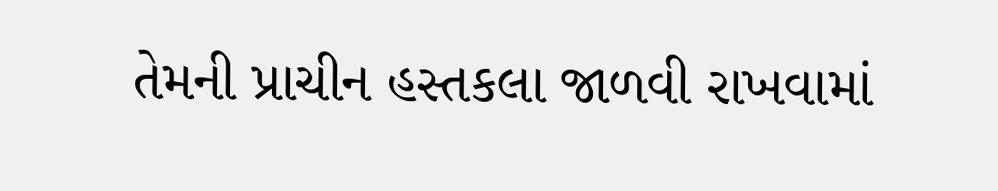તેમની પ્રાચીન હસ્તકલા જાળવી રાખવામાં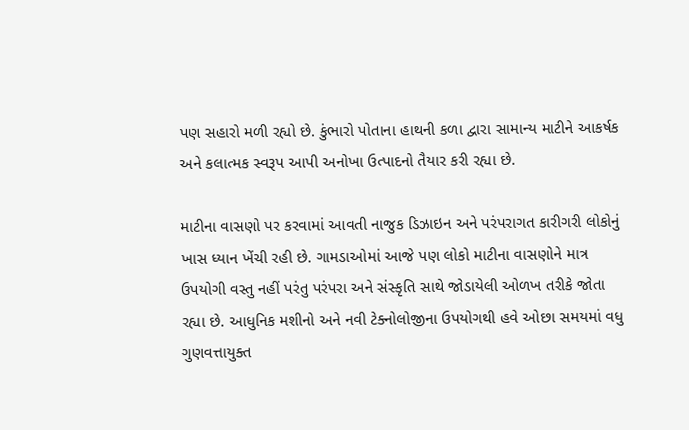પણ સહારો મળી રહ્યો છે. કુંભારો પોતાના હાથની કળા દ્વારા સામાન્ય માટીને આકર્ષક અને કલાત્મક સ્વરૂપ આપી અનોખા ઉત્પાદનો તૈયાર કરી રહ્યા છે.

માટીના વાસણો પર કરવામાં આવતી નાજુક ડિઝાઇન અને પરંપરાગત કારીગરી લોકોનું ખાસ ધ્યાન ખેંચી રહી છે. ગામડાઓમાં આજે પણ લોકો માટીના વાસણોને માત્ર ઉપયોગી વસ્તુ નહીં પરંતુ પરંપરા અને સંસ્કૃતિ સાથે જોડાયેલી ઓળખ તરીકે જોતા રહ્યા છે. આધુનિક મશીનો અને નવી ટેક્નોલોજીના ઉપયોગથી હવે ઓછા સમયમાં વધુ ગુણવત્તાયુક્ત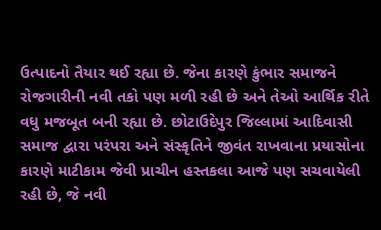ઉત્પાદનો તૈયાર થઈ રહ્યા છે. જેના કારણે કુંભાર સમાજને રોજગારીની નવી તકો પણ મળી રહી છે અને તેઓ આર્થિક રીતે વધુ મજબૂત બની રહ્યા છે. છોટાઉદેપુર જિલ્લામાં આદિવાસી સમાજ દ્વારા પરંપરા અને સંસ્કૃતિને જીવંત રાખવાના પ્રયાસોના કારણે માટીકામ જેવી પ્રાચીન હસ્તકલા આજે પણ સચવાયેલી રહી છે, જે નવી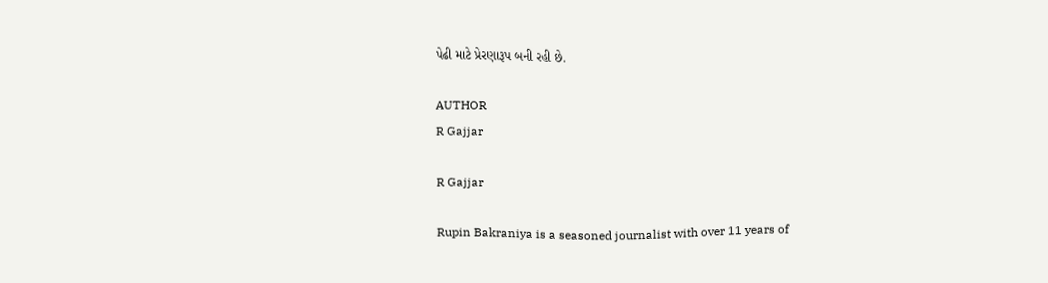પેઢી માટે પ્રેરણારૂપ બની રહી છે.

AUTHOR
R Gajjar

R Gajjar

Rupin Bakraniya is a seasoned journalist with over 11 years of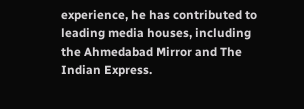experience, he has contributed to leading media houses, including the Ahmedabad Mirror and The Indian Express.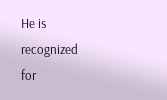He is recognized for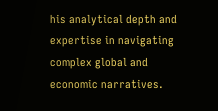his analytical depth and expertise in navigating complex global and economic narratives.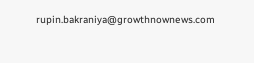rupin.bakraniya@growthnownews.com